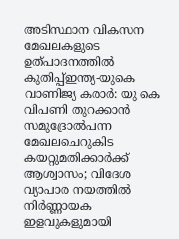അടിസ്ഥാന വികസന മേഖലകളുടെ ഉത്പാദനത്തിൽ കുതിപ്പ്ഇന്ത്യ-യുകെ വാണിജ്യ കരാർ: യു കെ വിപണി തുറക്കാൻ സമുദ്രോൽപന്ന മേഖലചെറുകിട കയറ്റുമതിക്കാര്‍ക്ക് ആശ്വാസം; വിദേശ വ്യാപാര നയത്തില്‍ നിര്‍ണ്ണായക ഇളവുകളുമായി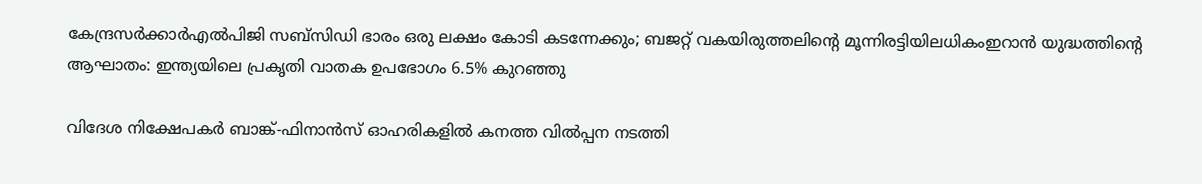കേന്ദ്രസര്‍ക്കാര്‍എല്‍പിജി സബ്സിഡി ഭാരം ഒരു ലക്ഷം കോടി കടന്നേക്കും; ബജറ്റ് വകയിരുത്തലിന്റെ മൂന്നിരട്ടിയിലധികംഇറാന്‍ യുദ്ധത്തിന്റെ ആഘാതം: ഇന്ത്യയിലെ പ്രകൃതി വാതക ഉപഭോഗം 6.5% കുറഞ്ഞു

വിദേശ നിക്ഷേപകര്‍ ബാങ്ക്‌-ഫിനാന്‍സ്‌ ഓഹരികളില്‍ കനത്ത വില്‍പ്പന നടത്തി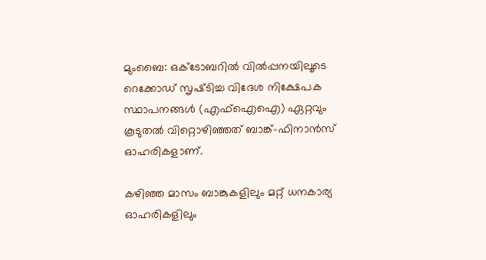മുംബൈ: ഒക്ടോബറില്‍ വില്‍പ്പനയിലൂടെ റെക്കോഡ്‌ സൃഷ്‌ടിച്ച വിദേശ നിക്ഷേപക സ്ഥാപനങ്ങള്‍ (എഫ്‌ഐഐ) ഏറ്റവും കൂടുതല്‍ വിറ്റൊഴിഞ്ഞത്‌ ബാങ്ക്‌-ഫിനാന്‍സ്‌ ഓഹരികളാണ്‌.

കഴിഞ്ഞ മാസം ബാങ്കുകളിലും മറ്റ്‌ ധനകാര്യ ഓഹരികളിലും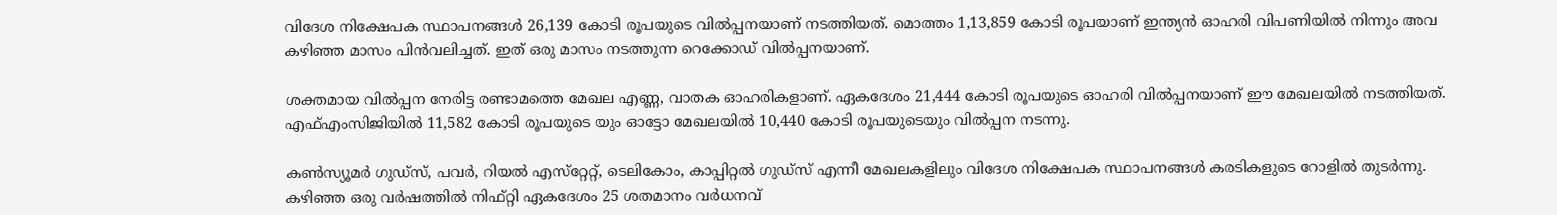വിദേശ നിക്ഷേപക സ്ഥാപനങ്ങള്‍ 26,139 കോടി രൂപയുടെ വില്‍പ്പനയാണ്‌ നടത്തിയത്‌. മൊത്തം 1,13,859 കോടി രൂപയാണ്‌ ഇന്ത്യന്‍ ഓഹരി വിപണിയില്‍ നിന്നും അവ കഴിഞ്ഞ മാസം പിന്‍വലിച്ചത്‌. ഇത്‌ ഒരു മാസം നടത്തുന്ന റെക്കോഡ്‌ വില്‍പ്പനയാണ്‌.

ശക്തമായ വില്‍പ്പന നേരിട്ട രണ്ടാമത്തെ മേഖല എണ്ണ, വാതക ഓഹരികളാണ്‌. ഏകദേശം 21,444 കോടി രൂപയുടെ ഓഹരി വില്‍പ്പനയാണ്‌ ഈ മേഖലയില്‍ നടത്തിയത്‌. എഫ്‌എംസിജിയില്‍ 11,582 കോടി രൂപയുടെ യും ഓട്ടോ മേഖലയില്‍ 10,440 കോടി രൂപയുടെയും വില്‍പ്പന നടന്നു.

കണ്‍സ്യൂമര്‍ ഗുഡ്‌സ്‌, പവര്‍, റിയല്‍ എസ്‌റ്റേറ്റ്‌, ടെലികോം, കാപ്പിറ്റല്‍ ഗുഡ്‌സ്‌ എന്നീ മേഖലകളിലും വിദേശ നിക്ഷേപക സ്ഥാപനങ്ങള്‍ കരടികളുടെ റോളില്‍ തുടര്‍ന്നു. കഴിഞ്ഞ ഒരു വര്‍ഷത്തില്‍ നിഫ്‌റ്റി ഏകദേശം 25 ശതമാനം വര്‍ധനവ്‌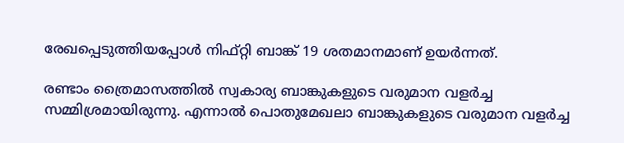രേഖപ്പെടുത്തിയപ്പോള്‍ നിഫ്‌റ്റി ബാങ്ക്‌ 19 ശതമാനമാണ്‌ ഉയര്‍ന്നത്‌.

രണ്ടാം ത്രൈമാസത്തില്‍ സ്വകാര്യ ബാങ്കുകളുടെ വരുമാന വളര്‍ച്ച സമ്മിശ്രമായിരുന്നു. എന്നാല്‍ പൊതുമേഖലാ ബാങ്കുകളുടെ വരുമാന വളര്‍ച്ച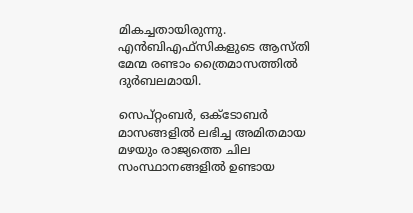മികച്ചതായിരുന്നു. എന്‍ബിഎഫ്‌സികളുടെ ആസ്‌തി മേന്മ രണ്ടാം ത്രൈമാസത്തില്‍ ദുര്‍ബലമായി.

സെപ്‌റ്റംബര്‍, ഒക്ടോബര്‍ മാസങ്ങളില്‍ ലഭിച്ച അമിതമായ മഴയും രാജ്യത്തെ ചില സംസ്ഥാനങ്ങളില്‍ ഉണ്ടായ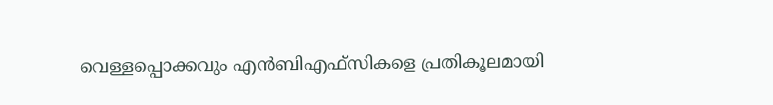വെള്ളപ്പൊക്കവും എന്‍ബിഎഫ്‌സികളെ പ്രതികൂലമായി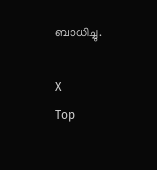ബാധിച്ചു.

X
Top